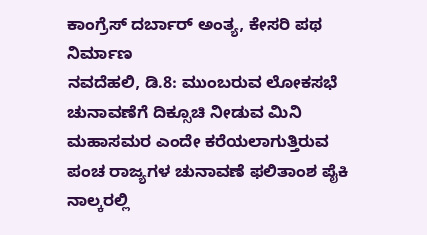ಕಾಂಗ್ರೆಸ್ ದರ್ಬಾರ್ ಅಂತ್ಯ, ಕೇಸರಿ ಪಥ ನಿರ್ಮಾಣ
ನವದೆಹಲಿ, ಡಿ.8: ಮುಂಬರುವ ಲೋಕಸಭೆ ಚುನಾವಣೆಗೆ ದಿಕ್ಸೂಚಿ ನೀಡುವ ಮಿನಿ ಮಹಾಸಮರ ಎಂದೇ ಕರೆಯಲಾಗುತ್ತಿರುವ ಪಂಚ ರಾಜ್ಯಗಳ ಚುನಾವಣೆ ಫಲಿತಾಂಶ ಪೈಕಿ ನಾಲ್ಕರಲ್ಲಿ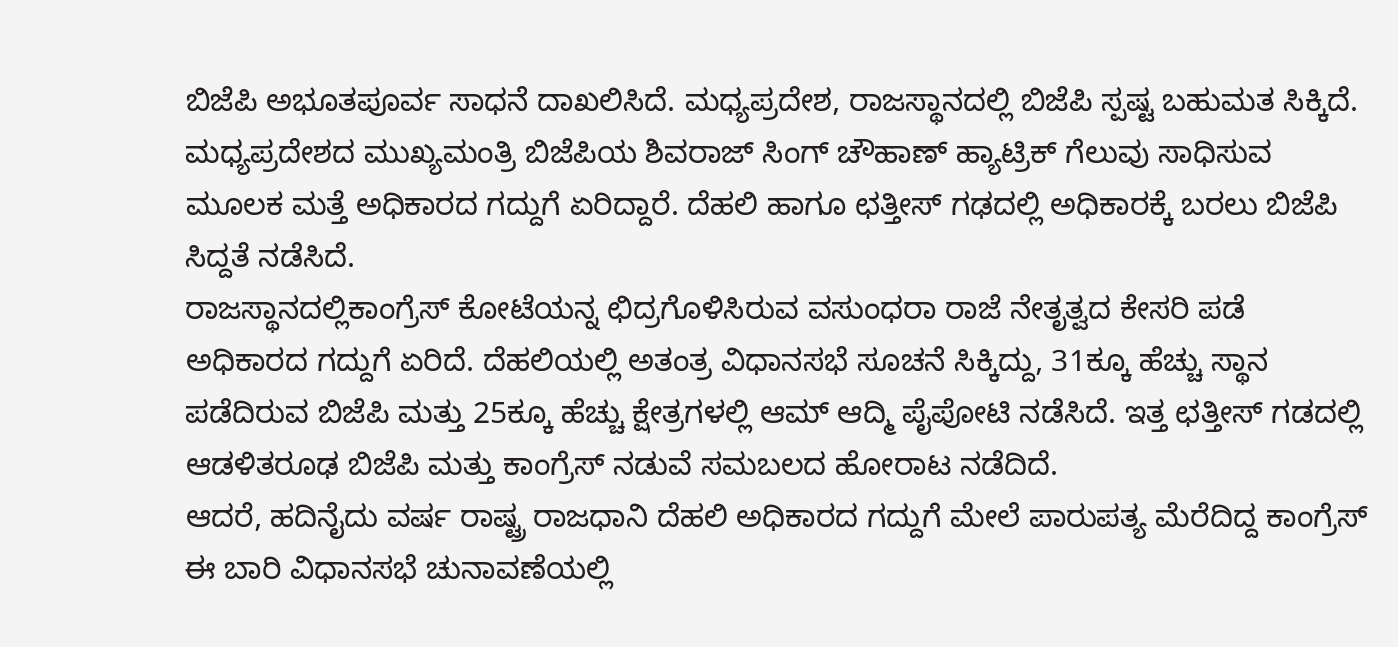ಬಿಜೆಪಿ ಅಭೂತಪೂರ್ವ ಸಾಧನೆ ದಾಖಲಿಸಿದೆ. ಮಧ್ಯಪ್ರದೇಶ, ರಾಜಸ್ಥಾನದಲ್ಲಿ ಬಿಜೆಪಿ ಸ್ಪಷ್ಟ ಬಹುಮತ ಸಿಕ್ಕಿದೆ. ಮಧ್ಯಪ್ರದೇಶದ ಮುಖ್ಯಮಂತ್ರಿ ಬಿಜೆಪಿಯ ಶಿವರಾಜ್ ಸಿಂಗ್ ಚೌಹಾಣ್ ಹ್ಯಾಟ್ರಿಕ್ ಗೆಲುವು ಸಾಧಿಸುವ ಮೂಲಕ ಮತ್ತೆ ಅಧಿಕಾರದ ಗದ್ದುಗೆ ಏರಿದ್ದಾರೆ. ದೆಹಲಿ ಹಾಗೂ ಛತ್ತೀಸ್ ಗಢದಲ್ಲಿ ಅಧಿಕಾರಕ್ಕೆ ಬರಲು ಬಿಜೆಪಿ ಸಿದ್ದತೆ ನಡೆಸಿದೆ.
ರಾಜಸ್ಥಾನದಲ್ಲಿಕಾಂಗ್ರೆಸ್ ಕೋಟೆಯನ್ನ ಛಿದ್ರಗೊಳಿಸಿರುವ ವಸುಂಧರಾ ರಾಜೆ ನೇತೃತ್ವದ ಕೇಸರಿ ಪಡೆ ಅಧಿಕಾರದ ಗದ್ದುಗೆ ಏರಿದೆ. ದೆಹಲಿಯಲ್ಲಿ ಅತಂತ್ರ ವಿಧಾನಸಭೆ ಸೂಚನೆ ಸಿಕ್ಕಿದ್ದು, 31ಕ್ಕೂ ಹೆಚ್ಚು ಸ್ಥಾನ ಪಡೆದಿರುವ ಬಿಜೆಪಿ ಮತ್ತು 25ಕ್ಕೂ ಹೆಚ್ಚು ಕ್ಷೇತ್ರಗಳಲ್ಲಿ ಆಮ್ ಆದ್ಮಿ ಪೈಪೋಟಿ ನಡೆಸಿದೆ. ಇತ್ತ ಛತ್ತೀಸ್ ಗಡದಲ್ಲಿ ಆಡಳಿತರೂಢ ಬಿಜೆಪಿ ಮತ್ತು ಕಾಂಗ್ರೆಸ್ ನಡುವೆ ಸಮಬಲದ ಹೋರಾಟ ನಡೆದಿದೆ.
ಆದರೆ, ಹದಿನೈದು ವರ್ಷ ರಾಷ್ಟ್ರ ರಾಜಧಾನಿ ದೆಹಲಿ ಅಧಿಕಾರದ ಗದ್ದುಗೆ ಮೇಲೆ ಪಾರುಪತ್ಯ ಮೆರೆದಿದ್ದ ಕಾಂಗ್ರೆಸ್ ಈ ಬಾರಿ ವಿಧಾನಸಭೆ ಚುನಾವಣೆಯಲ್ಲಿ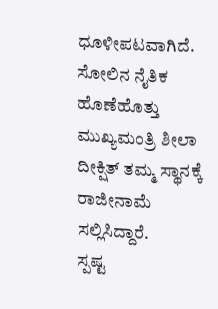ಧೂಳೀಪಟವಾಗಿದೆ. ಸೋಲಿನ ನೈತಿಕ ಹೊಣೆಹೊತ್ತು ಮುಖ್ಯಮಂತ್ರಿ ಶೀಲಾ ದೀಕ್ಷಿತ್ ತಮ್ಮ ಸ್ಥಾನಕ್ಕೆ ರಾಜೀನಾಮೆ ಸಲ್ಲಿಸಿದ್ದಾರೆ.
ಸ್ಪಷ್ಟ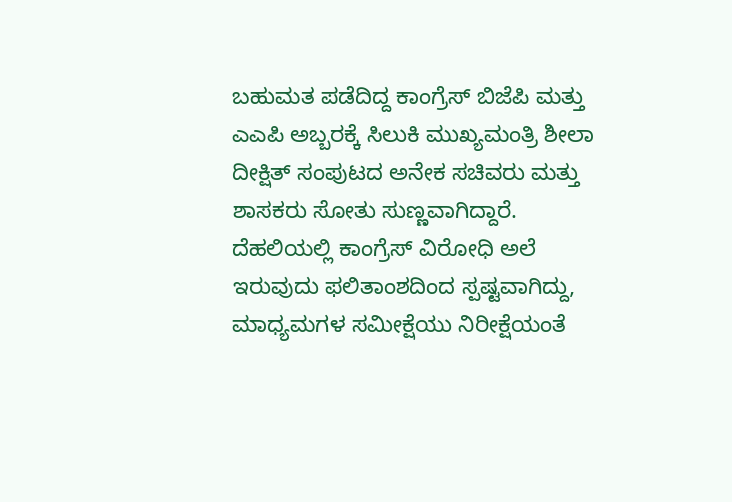ಬಹುಮತ ಪಡೆದಿದ್ದ ಕಾಂಗ್ರೆಸ್ ಬಿಜೆಪಿ ಮತ್ತು ಎಎಪಿ ಅಬ್ಬರಕ್ಕೆ ಸಿಲುಕಿ ಮುಖ್ಯಮಂತ್ರಿ ಶೀಲಾ ದೀಕ್ಷಿತ್ ಸಂಪುಟದ ಅನೇಕ ಸಚಿವರು ಮತ್ತು ಶಾಸಕರು ಸೋತು ಸುಣ್ಣವಾಗಿದ್ದಾರೆ. ದೆಹಲಿಯಲ್ಲಿ ಕಾಂಗ್ರೆಸ್ ವಿರೋಧಿ ಅಲೆ ಇರುವುದು ಫಲಿತಾಂಶದಿಂದ ಸ್ಪಷ್ಟವಾಗಿದ್ದು, ಮಾಧ್ಯಮಗಳ ಸಮೀಕ್ಷೆಯು ನಿರೀಕ್ಷೆಯಂತೆ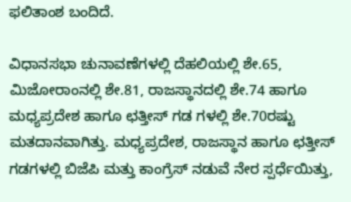ಫಲಿತಾಂಶ ಬಂದಿದೆ.

ವಿಧಾನಸಭಾ ಚುನಾವಣೆಗಳಲ್ಲಿ ದೆಹಲಿಯಲ್ಲಿ ಶೇ.65, ಮಿಜೋರಾಂನಲ್ಲಿ ಶೇ.81, ರಾಜಸ್ಥಾನದಲ್ಲಿ ಶೇ.74 ಹಾಗೂ ಮಧ್ಯಪ್ರದೇಶ ಹಾಗೂ ಛತ್ತೀಸ್ ಗಡ ಗಳಲ್ಲಿ ಶೇ.70ರಷ್ಟು ಮತದಾನವಾಗಿತ್ತು. ಮಧ್ಯಪ್ರದೇಶ, ರಾಜಸ್ಥಾನ ಹಾಗೂ ಛತ್ತೀಸ್ ಗಡಗಳಲ್ಲಿ ಬಿಜೆಪಿ ಮತ್ತು ಕಾಂಗ್ರೆಸ್ ನಡುವೆ ನೇರ ಸ್ಪರ್ಧೆಯಿತ್ತು,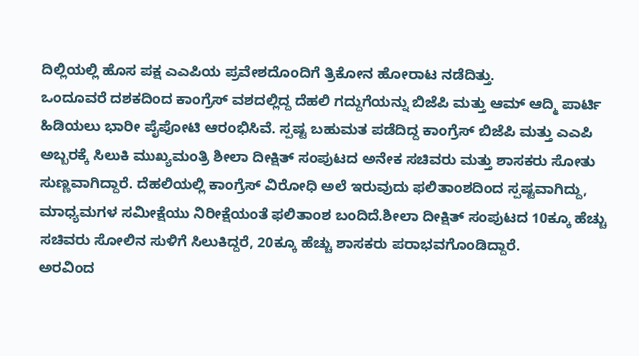ದಿಲ್ಲಿಯಲ್ಲಿ ಹೊಸ ಪಕ್ಷ ಎಎಪಿಯ ಪ್ರವೇಶದೊಂದಿಗೆ ತ್ರಿಕೋನ ಹೋರಾಟ ನಡೆದಿತ್ತು.
ಒಂದೂವರೆ ದಶಕದಿಂದ ಕಾಂಗ್ರೆಸ್ ವಶದಲ್ಲಿದ್ದ ದೆಹಲಿ ಗದ್ದುಗೆಯನ್ನು ಬಿಜೆಪಿ ಮತ್ತು ಆಮ್ ಆದ್ಮಿ ಪಾರ್ಟಿ ಹಿಡಿಯಲು ಭಾರೀ ಪೈಪೋಟಿ ಆರಂಭಿಸಿವೆ. ಸ್ಪಷ್ಟ ಬಹುಮತ ಪಡೆದಿದ್ದ ಕಾಂಗ್ರೆಸ್ ಬಿಜೆಪಿ ಮತ್ತು ಎಎಪಿ ಅಬ್ಬರಕ್ಕೆ ಸಿಲುಕಿ ಮುಖ್ಯಮಂತ್ರಿ ಶೀಲಾ ದೀಕ್ಷಿತ್ ಸಂಪುಟದ ಅನೇಕ ಸಚಿವರು ಮತ್ತು ಶಾಸಕರು ಸೋತು ಸುಣ್ಣವಾಗಿದ್ದಾರೆ. ದೆಹಲಿಯಲ್ಲಿ ಕಾಂಗ್ರೆಸ್ ವಿರೋಧಿ ಅಲೆ ಇರುವುದು ಫಲಿತಾಂಶದಿಂದ ಸ್ಪಷ್ಟವಾಗಿದ್ದು, ಮಾಧ್ಯಮಗಳ ಸಮೀಕ್ಷೆಯು ನಿರೀಕ್ಷೆಯಂತೆ ಫಲಿತಾಂಶ ಬಂದಿದೆ.ಶೀಲಾ ದೀಕ್ಷಿತ್ ಸಂಪುಟದ 10ಕ್ಕೂ ಹೆಚ್ಚು ಸಚಿವರು ಸೋಲಿನ ಸುಳಿಗೆ ಸಿಲುಕಿದ್ದರೆ, 20ಕ್ಕೂ ಹೆಚ್ಚು ಶಾಸಕರು ಪರಾಭವಗೊಂಡಿದ್ದಾರೆ.
ಅರವಿಂದ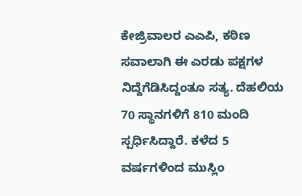ಕೇಜ್ರಿವಾಲರ ಎಎಪಿ, ಕಠಿಣ ಸವಾಲಾಗಿ ಈ ಎರಡು ಪಕ್ಷಗಳ ನಿದ್ದೆಗೆಡಿಸಿದ್ದಂತೂ ಸತ್ಯ. ದೆಹಲಿಯ 70 ಸ್ಥಾನಗಳಿಗೆ 810 ಮಂದಿ ಸ್ಪರ್ಧಿಸಿದ್ದಾರೆ. ಕಳೆದ 5 ವರ್ಷಗಳಿಂದ ಮುಸ್ಲಿಂ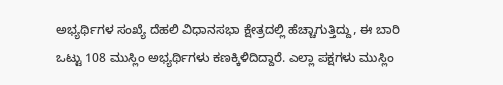ಅಭ್ಯರ್ಥಿಗಳ ಸಂಖ್ಯೆ ದೆಹಲಿ ವಿಧಾನಸಭಾ ಕ್ಷೇತ್ರದಲ್ಲಿ ಹೆಚ್ಚಾಗುತ್ತಿದ್ದು, ಈ ಬಾರಿ ಒಟ್ಟು 108 ಮುಸ್ಲಿಂ ಅಭ್ಯರ್ಥಿಗಳು ಕಣಕ್ಕಿಳಿದಿದ್ದಾರೆ. ಎಲ್ಲಾ ಪಕ್ಷಗಳು ಮುಸ್ಲಿಂ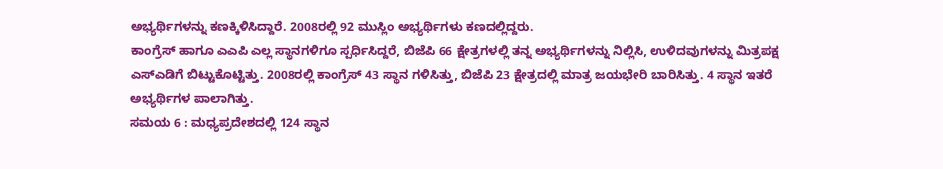ಅಭ್ಯರ್ಥಿಗಳನ್ನು ಕಣಕ್ಕಿಳಿಸಿದ್ದಾರೆ. 2008ರಲ್ಲಿ 92 ಮುಸ್ಲಿಂ ಅಭ್ಯರ್ಥಿಗಳು ಕಣದಲ್ಲಿದ್ದರು.
ಕಾಂಗ್ರೆಸ್ ಹಾಗೂ ಎಎಪಿ ಎಲ್ಲ ಸ್ಥಾನಗಳಿಗೂ ಸ್ಪರ್ಧಿಸಿದ್ದರೆ, ಬಿಜೆಪಿ 66 ಕ್ಷೇತ್ರಗಳಲ್ಲಿ ತನ್ನ ಅಭ್ಯರ್ಥಿಗಳನ್ನು ನಿಲ್ಲಿಸಿ, ಉಳಿದವುಗಳನ್ನು ಮಿತ್ರಪಕ್ಷ ಎಸ್ಎಡಿಗೆ ಬಿಟ್ಟುಕೊಟ್ಟಿತ್ತು. 2008ರಲ್ಲಿ ಕಾಂಗ್ರೆಸ್ 43 ಸ್ಥಾನ ಗಳಿಸಿತ್ತು, ಬಿಜೆಪಿ 23 ಕ್ಷೇತ್ರದಲ್ಲಿ ಮಾತ್ರ ಜಯಭೇರಿ ಬಾರಿಸಿತ್ತು. 4 ಸ್ಥಾನ ಇತರೆ ಅಭ್ಯರ್ಥಿಗಳ ಪಾಲಾಗಿತ್ತು.
ಸಮಯ 6 : ಮಧ್ಯಪ್ರದೇಶದಲ್ಲಿ 124 ಸ್ಥಾನ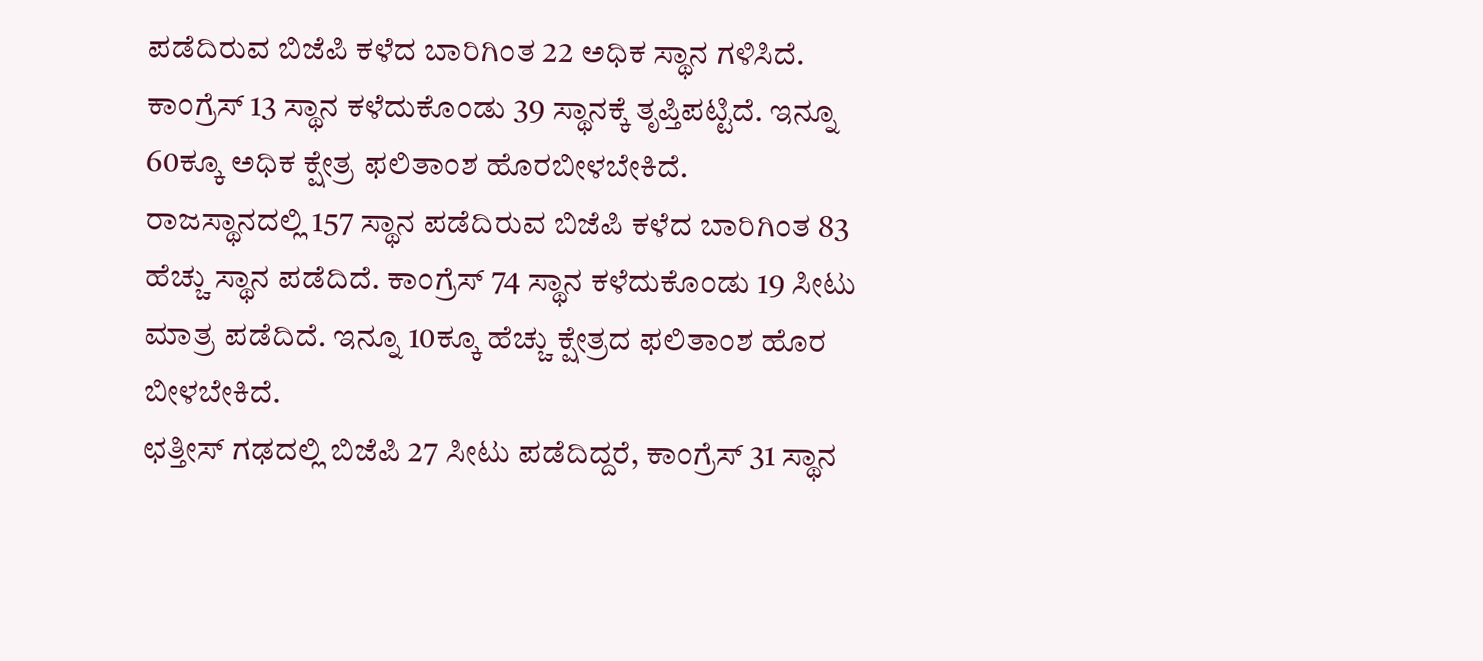ಪಡೆದಿರುವ ಬಿಜೆಪಿ ಕಳೆದ ಬಾರಿಗಿಂತ 22 ಅಧಿಕ ಸ್ಥಾನ ಗಳಿಸಿದೆ. ಕಾಂಗ್ರೆಸ್ 13 ಸ್ಥಾನ ಕಳೆದುಕೊಂಡು 39 ಸ್ಥಾನಕ್ಕೆ ತೃಪ್ತಿಪಟ್ಟಿದೆ. ಇನ್ನೂ 60ಕ್ಕೂ ಅಧಿಕ ಕ್ಷೇತ್ರ ಫಲಿತಾಂಶ ಹೊರಬೀಳಬೇಕಿದೆ.
ರಾಜಸ್ಥಾನದಲ್ಲಿ 157 ಸ್ಥಾನ ಪಡೆದಿರುವ ಬಿಜೆಪಿ ಕಳೆದ ಬಾರಿಗಿಂತ 83 ಹೆಚ್ಚು ಸ್ಥಾನ ಪಡೆದಿದೆ. ಕಾಂಗ್ರೆಸ್ 74 ಸ್ಥಾನ ಕಳೆದುಕೊಂಡು 19 ಸೀಟು ಮಾತ್ರ ಪಡೆದಿದೆ. ಇನ್ನೂ 10ಕ್ಕೂ ಹೆಚ್ಚು ಕ್ಷೇತ್ರದ ಫಲಿತಾಂಶ ಹೊರ ಬೀಳಬೇಕಿದೆ.
ಛತ್ತೀಸ್ ಗಢದಲ್ಲಿ ಬಿಜೆಪಿ 27 ಸೀಟು ಪಡೆದಿದ್ದರೆ, ಕಾಂಗ್ರೆಸ್ 31 ಸ್ಥಾನ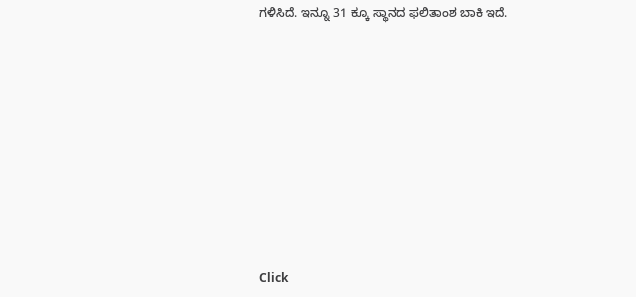ಗಳಿಸಿದೆ. ಇನ್ನೂ 31 ಕ್ಕೂ ಸ್ಥಾನದ ಫಲಿತಾಂಶ ಬಾಕಿ ಇದೆ.












Click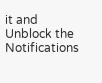it and Unblock the Notifications